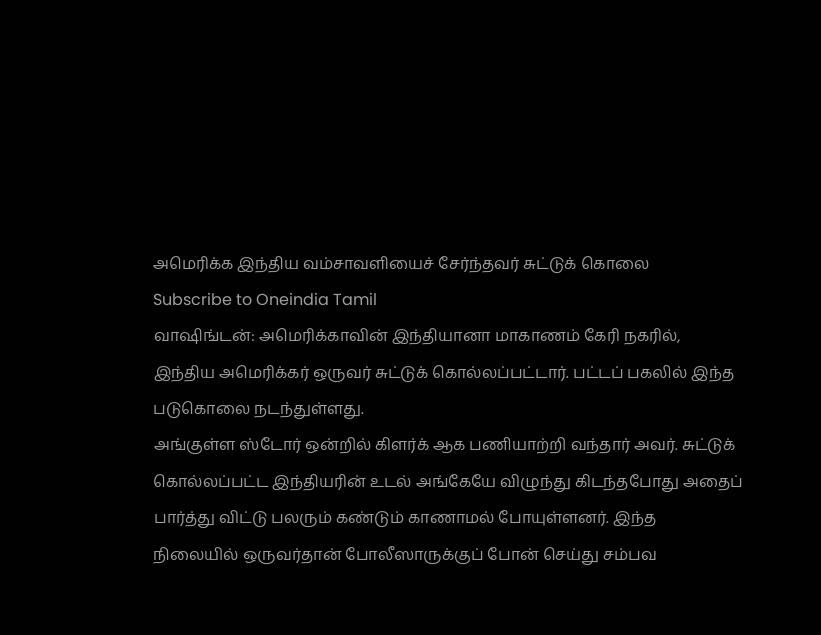அமெரிக்க இந்திய வம்சாவளியைச் சேர்ந்தவர் சுட்டுக் கொலை
Subscribe to Oneindia Tamil
வாஷிங்டன்: அமெரிக்காவின் இந்தியானா மாகாணம் கேரி நகரில், இந்திய அமெரிக்கர் ஒருவர் சுட்டுக் கொல்லப்பட்டார். பட்டப் பகலில் இந்த படுகொலை நடந்துள்ளது.
அங்குள்ள ஸ்டோர் ஒன்றில் கிளர்க் ஆக பணியாற்றி வந்தார் அவர். சுட்டுக் கொல்லப்பட்ட இந்தியரின் உடல் அங்கேயே விழுந்து கிடந்தபோது அதைப் பார்த்து விட்டு பலரும் கண்டும் காணாமல் போயுள்ளனர். இந்த நிலையில் ஒருவர்தான் போலீஸாருக்குப் போன் செய்து சம்பவ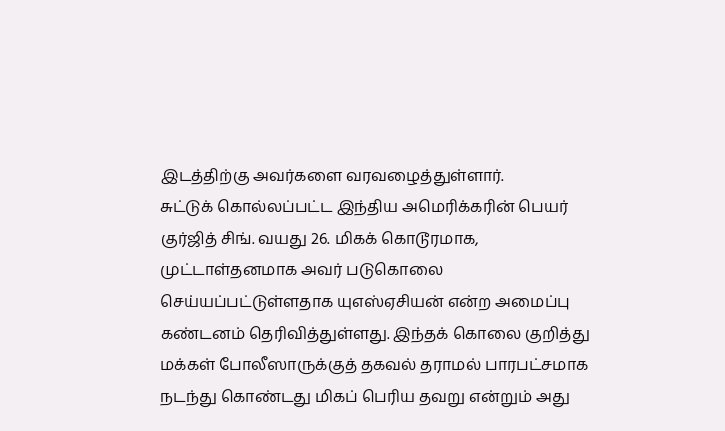இடத்திற்கு அவர்களை வரவழைத்துள்ளார்.
சுட்டுக் கொல்லப்பட்ட இந்திய அமெரிக்கரின் பெயர் குர்ஜித் சிங். வயது 26. மிகக் கொடூரமாக, முட்டாள்தனமாக அவர் படுகொலை செய்யப்பட்டுள்ளதாக யுஎஸ்ஏசியன் என்ற அமைப்பு கண்டனம் தெரிவித்துள்ளது. இந்தக் கொலை குறித்து மக்கள் போலீஸாருக்குத் தகவல் தராமல் பாரபட்சமாக நடந்து கொண்டது மிகப் பெரிய தவறு என்றும் அது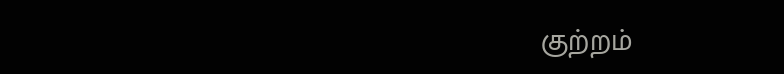குற்றம்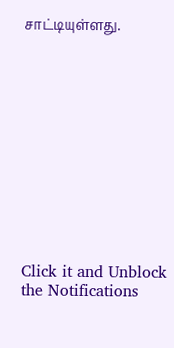சாட்டியுள்ளது.












Click it and Unblock the Notifications